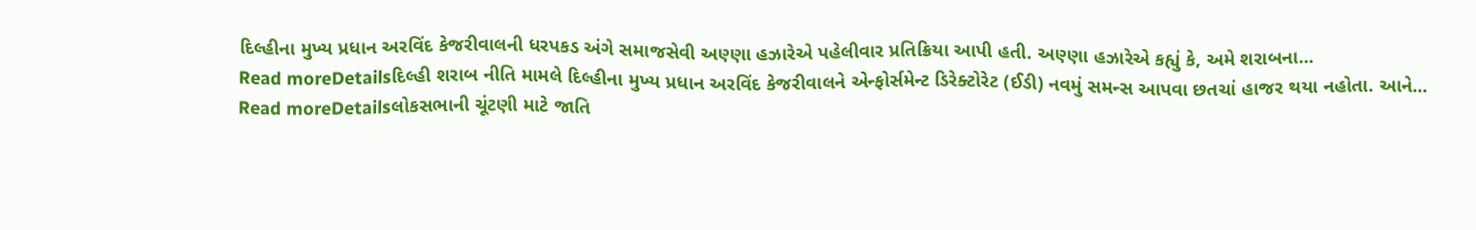દિલ્હીના મુખ્ય પ્રધાન અરવિંદ કેજરીવાલની ધરપકડ અંગે સમાજસેવી અણ્ણા હઝારેએ પહેલીવાર પ્રતિક્રિયા આપી હતી. અણ્ણા હઝારેએ કહ્યું કે, અમે શરાબના...
Read moreDetailsદિલ્હી શરાબ નીતિ મામલે દિલ્હીના મુખ્ય પ્રધાન અરવિંદ કેજરીવાલને એન્ફોર્સમેન્ટ ડિરેક્ટોરેટ (ઈડી) નવમું સમન્સ આપવા છતચાં હાજર થયા નહોતા. આને...
Read moreDetailsલોકસભાની ચૂંટણી માટે જાતિ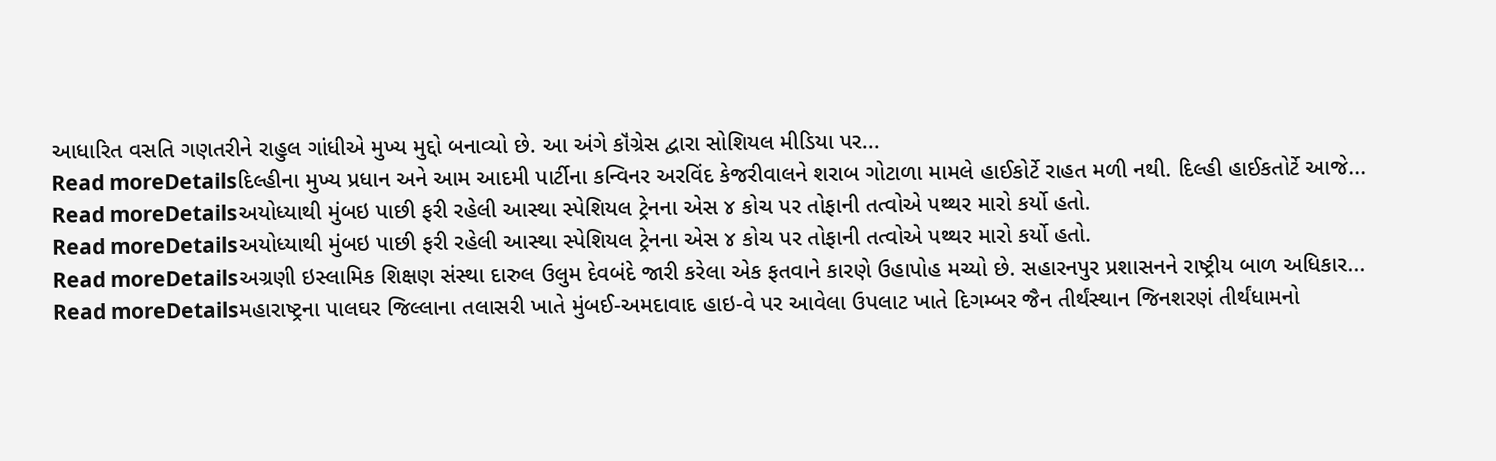આધારિત વસતિ ગણતરીને રાહુલ ગાંધીએ મુખ્ય મુદ્દો બનાવ્યો છે. આ અંગે કૉંગ્રેસ દ્વારા સોશિયલ મીડિયા પર...
Read moreDetailsદિલ્હીના મુખ્ય પ્રધાન અને આમ આદમી પાર્ટીના કન્વિનર અરવિંદ કેજરીવાલને શરાબ ગોટાળા મામલે હાઈકોર્ટે રાહત મળી નથી. દિલ્હી હાઈકતોર્ટે આજે...
Read moreDetailsઅયોધ્યાથી મુંબઇ પાછી ફરી રહેલી આસ્થા સ્પેશિયલ ટ્રેનના એસ ૪ કોચ પર તોફાની તત્વોએ પથ્થર મારો કર્યો હતો.
Read moreDetailsઅયોધ્યાથી મુંબઇ પાછી ફરી રહેલી આસ્થા સ્પેશિયલ ટ્રેનના એસ ૪ કોચ પર તોફાની તત્વોએ પથ્થર મારો કર્યો હતો.
Read moreDetailsઅગ્રણી ઇસ્લામિક શિક્ષણ સંસ્થા દારુલ ઉલુમ દેવબંદે જારી કરેલા એક ફતવાને કારણે ઉહાપોહ મચ્યો છે. સહારનપુર પ્રશાસનને રાષ્ટ્રીય બાળ અધિકાર...
Read moreDetailsમહારાષ્ટ્રના પાલઘર જિલ્લાના તલાસરી ખાતે મુંબઈ-અમદાવાદ હાઇ-વે પર આવેલા ઉપલાટ ખાતે દિગમ્બર જૈન તીર્થંસ્થાન જિનશરણં તીર્થંધામનો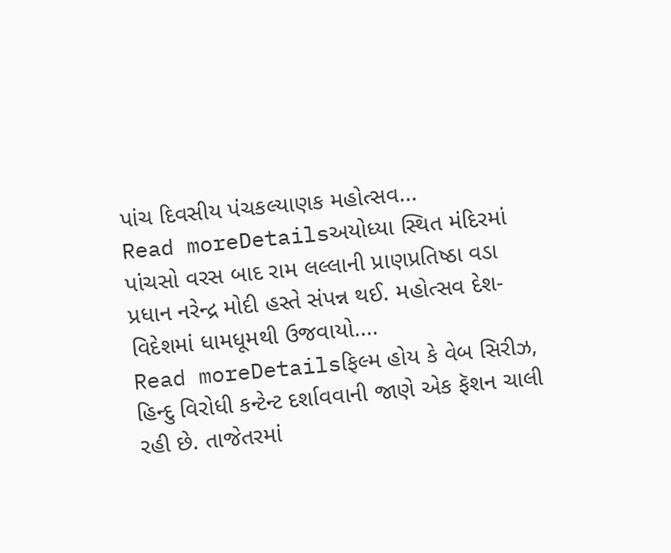પાંચ દિવસીય પંચકલ્યાણક મહોત્સવ...
Read moreDetailsઅયોધ્યા સ્થિત મંદિરમાં પાંચસો વરસ બાદ રામ લલ્લાની પ્રાણપ્રતિષ્ઠા વડા પ્રધાન નરેન્દ્ર મોદી હસ્તે સંપન્ન થઈ. મહોત્સવ દેશ-વિદેશમાં ધામધૂમથી ઉજવાયો....
Read moreDetailsફિલ્મ હોય કે વેબ સિરીઝ, હિન્દુ વિરોધી કન્ટેન્ટ દર્શાવવાની જાણે એક ફૅશન ચાલી રહી છે. તાજેતરમાં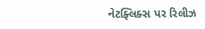નેટફ્લિક્સ પર રિલીઝ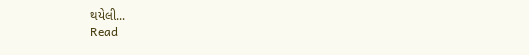થયેલી...
Read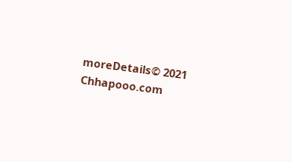moreDetails© 2021 Chhapooo.com